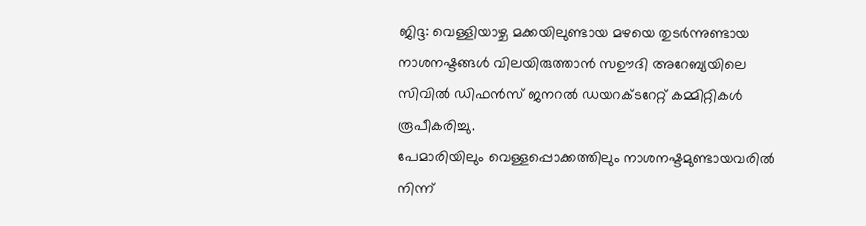ജിദ്ദ: വെള്ളിയാഴ്ച മക്കയിലുണ്ടായ മഴയെ തുടർന്നുണ്ടായ നാശനഷ്ടങ്ങൾ വിലയിരുത്താൻ സഊദി അറേബ്യയിലെ സിവിൽ ഡിഫൻസ് ജനറൽ ഡയറക്ടറേറ്റ് കമ്മിറ്റികൾ രൂപീകരിച്ചു.
പേമാരിയിലും വെള്ളപ്പൊക്കത്തിലും നാശനഷ്ടമുണ്ടായവരിൽ നിന്ന്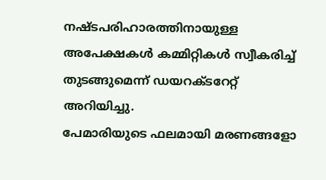നഷ്ടപരിഹാരത്തിനായുള്ള അപേക്ഷകൾ കമ്മിറ്റികൾ സ്വീകരിച്ച് തുടങ്ങുമെന്ന് ഡയറക്ടറേറ്റ് അറിയിച്ചു.
പേമാരിയുടെ ഫലമായി മരണങ്ങളോ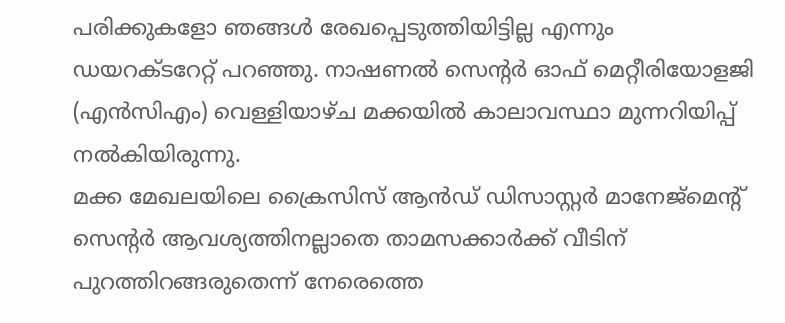പരിക്കുകളോ ഞങ്ങൾ രേഖപ്പെടുത്തിയിട്ടില്ല എന്നും ഡയറക്ടറേറ്റ് പറഞ്ഞു. നാഷണൽ സെന്റർ ഓഫ് മെറ്റീരിയോളജി (എൻസിഎം) വെള്ളിയാഴ്ച മക്കയിൽ കാലാവസ്ഥാ മുന്നറിയിപ്പ് നൽകിയിരുന്നു.
മക്ക മേഖലയിലെ ക്രൈസിസ് ആൻഡ് ഡിസാസ്റ്റർ മാനേജ്മെന്റ് സെന്റർ ആവശ്യത്തിനല്ലാതെ താമസക്കാർക്ക് വീടിന് പുറത്തിറങ്ങരുതെന്ന് നേരെത്തെ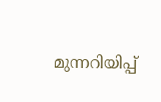മുന്നറിയിപ്പ്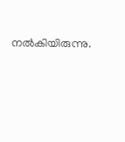നൽകിയിരുന്നു.